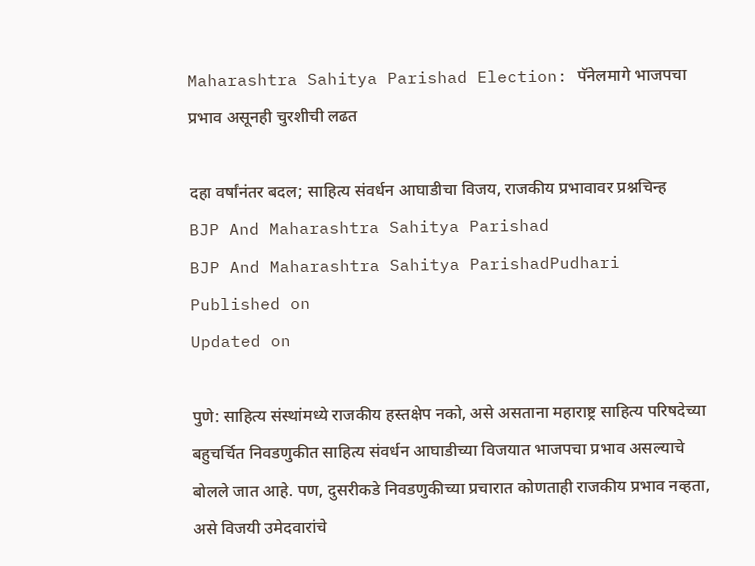Maharashtra Sahitya Parishad Election: पॅनेलमागे भाजपचा प्रभाव असूनही चुरशीची लढत

दहा वर्षांनंतर बदल; साहित्य संवर्धन आघाडीचा विजय, राजकीय प्रभावावर प्रश्नचिन्ह
BJP And Maharashtra Sahitya Parishad
BJP And Maharashtra Sahitya ParishadPudhari
Published on
Updated on

पुणे: साहित्य संस्थांमध्ये राजकीय हस्तक्षेप नको, असे असताना महाराष्ट्र साहित्य परिषदेच्या बहुचर्चित निवडणुकीत साहित्य संवर्धन आघाडीच्या विजयात भाजपचा प्रभाव असल्याचे बोलले जात आहे. पण, दुसरीकडे निवडणुकीच्या प्रचारात कोणताही राजकीय प्रभाव नव्हता, असे विजयी उमेदवारांचे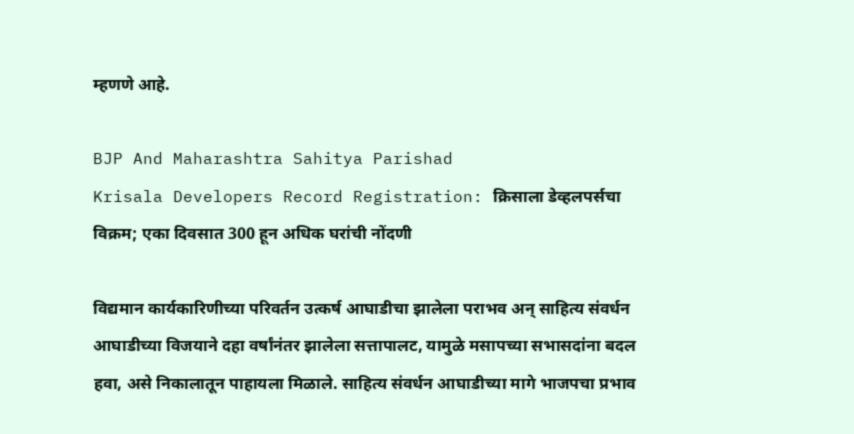म्हणणे आहे.

BJP And Maharashtra Sahitya Parishad
Krisala Developers Record Registration: क्रिसाला डेव्हलपर्सचा विक्रम; एका दिवसात 300 हून अधिक घरांची नोंदणी

विद्यमान कार्यकारिणीच्या परिवर्तन उत्कर्ष आघाडीचा झालेला पराभव अन् साहित्य संवर्धन आघाडीच्या विजयाने दहा वर्षांनंतर झालेला सत्तापालट, यामुळे मसापच्या सभासदांना बदल हवा, असे निकालातून पाहायला मिळाले. साहित्य संवर्धन आघाडीच्या मागे भाजपचा प्रभाव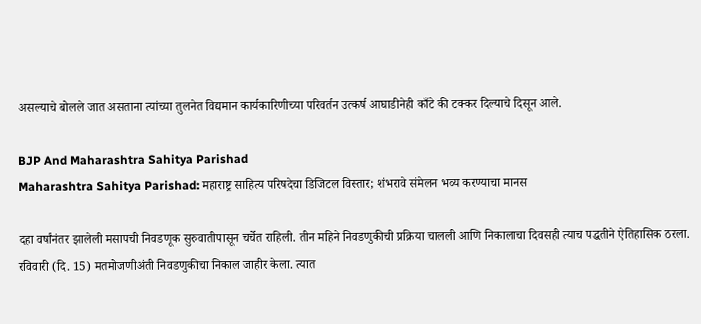असल्याचे बोलले जात असताना त्यांच्या तुलनेत विद्यमान कार्यकारिणीच्या परिवर्तन उत्कर्ष आघाडीनेही काँटे की टक्कर दिल्याचे दिसून आले.

BJP And Maharashtra Sahitya Parishad
Maharashtra Sahitya Parishad: महाराष्ट्र साहित्य परिषदेचा डिजिटल विस्तार; शंभरावे संमेलन भव्य करण्याचा मानस

दहा वर्षांनंतर झालेली मसापची निवडणूक सुरुवातीपासून चर्चेत राहिली. तीन महिने निवडणुकीची प्रक्रिया चालली आणि निकालाचा दिवसही त्याच पद्धतीने ऐतिहासिक ठरला. रविवारी (दि. 15) मतमोजणीअंती निवडणुकीचा निकाल जाहीर केला. त्यात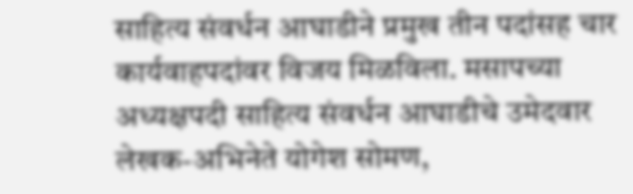साहित्य संवर्धन आघाडीने प्रमुख तीन पदांसह चार कार्यवाहपदांवर विजय मिळविला. मसापच्या अध्यक्षपदी साहित्य संवर्धन आघाडीचे उमेदवार लेखक-अभिनेते योगेश सोमण,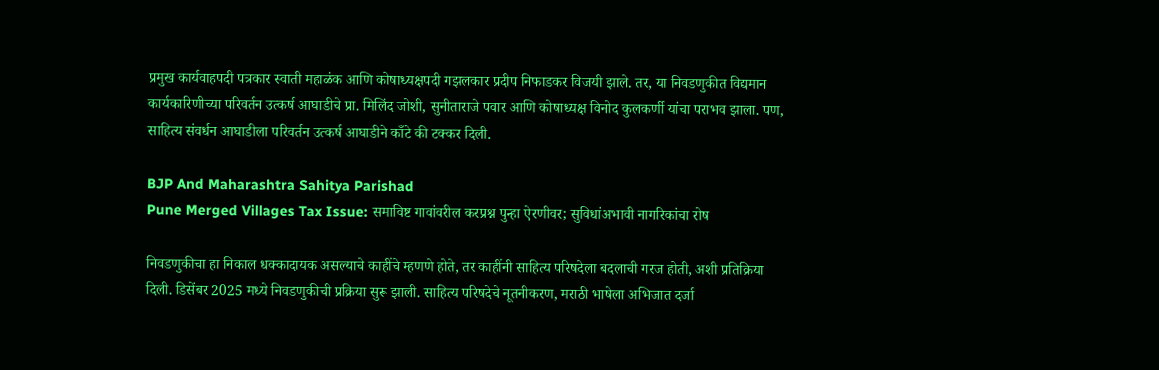प्रमुख कार्यवाहपदी पत्रकार स्वाती महाळंक आणि कोषाध्यक्षपदी गझलकार प्रदीप निफाडकर विजयी झाले. तर, या निवडणुकीत विद्यमान कार्यकारिणीच्या परिवर्तन उत्कर्ष आघाडीचे प्रा. मिलिंद जोशी, सुनीताराजे पवार आणि कोषाध्यक्ष विनोद कुलकर्णी यांचा पराभव झाला. पण, साहित्य संवर्धन आघाडीला परिवर्तन उत्कर्ष आघाडीने काँटे की टक्कर दिली.

BJP And Maharashtra Sahitya Parishad
Pune Merged Villages Tax Issue: समाविष्ट गावांवरील करप्रश्न पुन्हा ऐरणीवर; सुविधांअभावी नागरिकांचा रोष

निवडणुकीचा हा निकाल धक्कादायक असल्याचे काहींचे म्हणणे होते, तर काहींनी साहित्य परिषदेला बदलाची गरज होती, अशी प्रतिक्रिया दिली. डिसेंबर 2025 मध्ये निवडणुकीची प्रक्रिया सुरू झाली. साहित्य परिषदेचे नूतनीकरण, मराठी भाषेला अभिजात दर्जा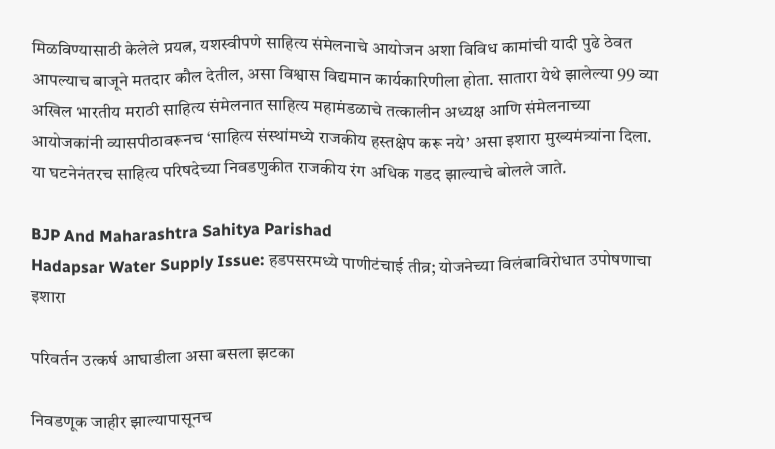मिळविण्यासाठी केलेले प्रयत्न, यशस्वीपणे साहित्य संमेलनाचे आयोजन अशा विविध कामांची यादी पुढे ठेवत आपल्याच बाजूने मतदार कौल देतील, असा विश्वास विद्यमान कार्यकारिणीला होता. सातारा येथे झालेल्या 99 व्या अखिल भारतीय मराठी साहित्य संमेलनात साहित्य महामंडळाचे तत्कालीन अध्यक्ष आणि संमेलनाच्या आयोजकांनी व्यासपीठावरूनच ‌‘साहित्य संस्थांमध्ये राजकीय हस्तक्षेप करू नये‌’ असा इशारा मुख्यमंत्र्यांना दिला. या घटनेनंतरच साहित्य परिषदेच्या निवडणुकीत राजकीय रंग अधिक गडद झाल्याचे बोलले जाते.

BJP And Maharashtra Sahitya Parishad
Hadapsar Water Supply Issue: हडपसरमध्ये पाणीटंचाई तीव्र; योजनेच्या विलंबाविरोधात उपोषणाचा इशारा

परिवर्तन उत्कर्ष आघाडीला असा बसला झटका

निवडणूक जाहीर झाल्यापासूनच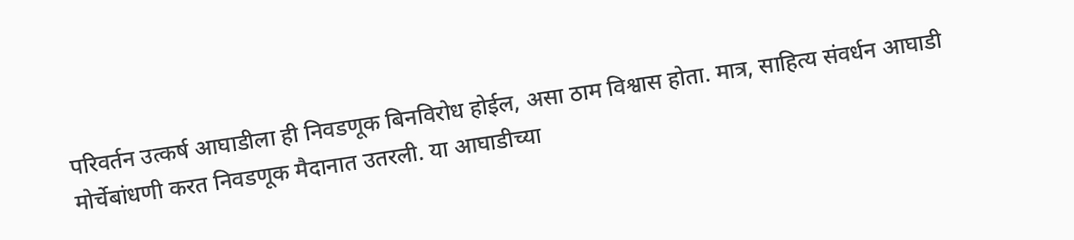परिवर्तन उत्कर्ष आघाडीला ही निवडणूक बिनविरोध होईल, असा ठाम विश्वास होता. मात्र, साहित्य संवर्धन आघाडी मोर्चेबांधणी करत निवडणूक मैदानात उतरली. या आघाडीच्या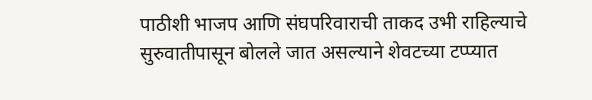पाठीशी भाजप आणि संघपरिवाराची ताकद उभी राहिल्याचे सुरुवातीपासून बोलले जात असल्याने शेवटच्या टप्प्यात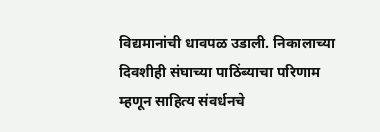विद्यमानांची धावपळ उडाली. निकालाच्या दिवशीही संघाच्या पाठिंब्याचा परिणाम म्हणून साहित्य संवर्धनचे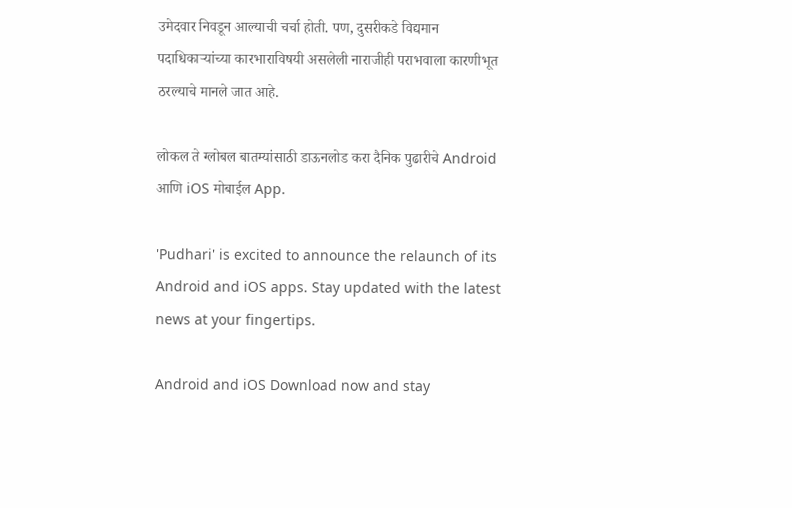उमेदवार निवडून आल्याची चर्चा होती. पण, दुसरीकडे विद्यमान पदाधिकाऱ्यांच्या कारभाराविषयी असलेली नाराजीही पराभवाला कारणीभूत ठरल्याचे मानले जात आहे.

लोकल ते ग्लोबल बातम्यांसाठी डाऊनलोड करा दैनिक पुढारीचे Android आणि iOS मोबाईल App.

'Pudhari' is excited to announce the relaunch of its Android and iOS apps. Stay updated with the latest news at your fingertips.

Android and iOS Download now and stay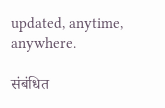updated, anytime, anywhere.

संबंधित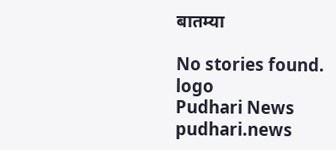बातम्या

No stories found.
logo
Pudhari News
pudhari.news